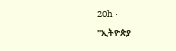20h ·
"ኢትዮጵያ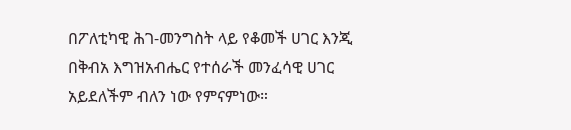በፖለቲካዊ ሕገ-መንግስት ላይ የቆመች ሀገር እንጂ በቅብአ እግዝአብሔር የተሰራች መንፈሳዊ ሀገር አይደለችም ብለን ነው የምናምነው።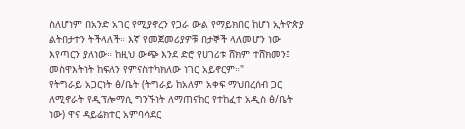ስለሆነም በአንድ አገር የሚያኖረን የጋራ ውል የማይክበር ከሆነ ኢትዮጵያ ልትበታተን ትችላለች። እኛ የመጀመሪያዎቹ በታኞች ላለመሆን ነው እየጣርን ያለነው። ከዚህ ውጭ እንደ ድሮ የሀገሪቱ ሸክም ተሸክመን፤ መስዋእትነት ከፍለን የምናስተካክለው ነገር አይኖርም።"
የትግራይ አጋርነት ፅ/ቤት (ትግራይ ከአለም አቀፍ ማህበረሰብ ጋር ለሚኖራት የዲፕሎማሲ ግንኙነት ለማጠናከር የተከፈተ አዲስ ፅ/ቤት ነው) ዋና ዳይሬክተር አምባሳደር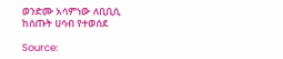ወንድሙ አሳምነው ለቢቢሲ ከሰጡት ሀሳብ የተወሰደ

Source: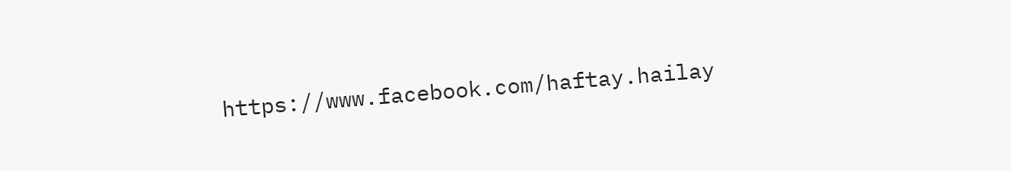https://www.facebook.com/haftay.hailay